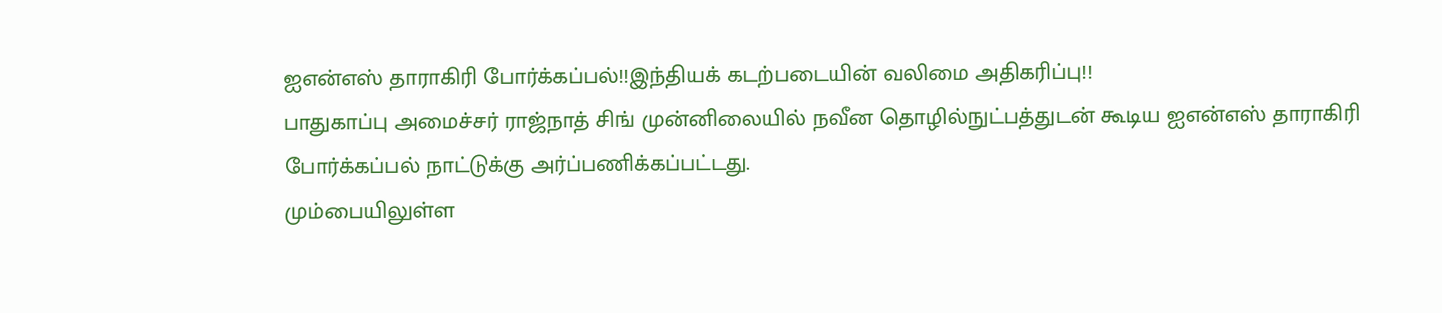ஐஎன்எஸ் தாராகிரி போர்க்கப்பல்!!இந்தியக் கடற்படையின் வலிமை அதிகரிப்பு!!
பாதுகாப்பு அமைச்சர் ராஜ்நாத் சிங் முன்னிலையில் நவீன தொழில்நுட்பத்துடன் கூடிய ஐஎன்எஸ் தாராகிரி போர்க்கப்பல் நாட்டுக்கு அர்ப்பணிக்கப்பட்டது.
மும்பையிலுள்ள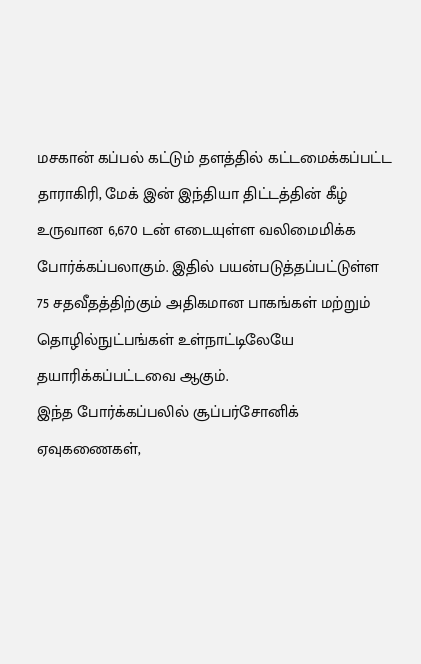மசகான் கப்பல் கட்டும் தளத்தில் கட்டமைக்கப்பட்ட தாராகிரி, மேக் இன் இந்தியா திட்டத்தின் கீழ் உருவான 6,670 டன் எடையுள்ள வலிமைமிக்க போர்க்கப்பலாகும். இதில் பயன்படுத்தப்பட்டுள்ள 75 சதவீதத்திற்கும் அதிகமான பாகங்கள் மற்றும் தொழில்நுட்பங்கள் உள்நாட்டிலேயே தயாரிக்கப்பட்டவை ஆகும்.
இந்த போர்க்கப்பலில் சூப்பர்சோனிக் ஏவுகணைகள்,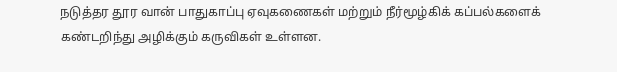நடுத்தர தூர வான் பாதுகாப்பு ஏவுகணைகள் மற்றும் நீர்மூழ்கிக் கப்பல்களைக் கண்டறிந்து அழிக்கும் கருவிகள் உள்ளன.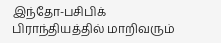இந்தோ-பசிபிக் பிராந்தியத்தில் மாறிவரும்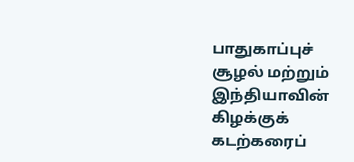பாதுகாப்புச் சூழல் மற்றும் இந்தியாவின் கிழக்குக் கடற்கரைப்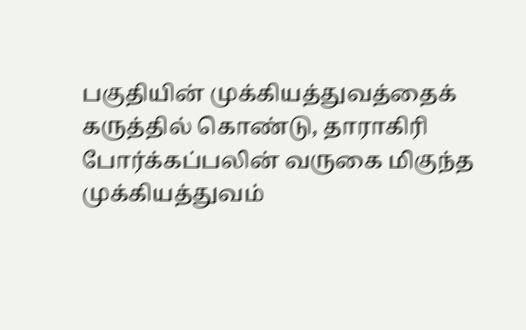பகுதியின் முக்கியத்துவத்தைக் கருத்தில் கொண்டு, தாராகிரி போர்க்கப்பலின் வருகை மிகுந்த முக்கியத்துவம்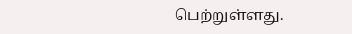பெற்றுள்ளது.